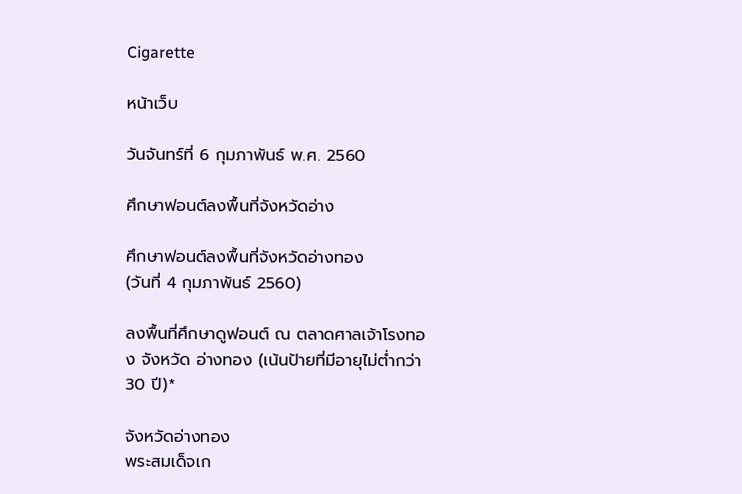Cigarette

หน้าเว็บ

วันจันทร์ที่ 6 กุมภาพันธ์ พ.ศ. 2560

ศึกษาฟอนต์ลงพื้นที่จังหวัดอ่าง

ศึกษาฟอนต์ลงพื้นที่จังหวัดอ่างทอง
(วันที่ 4 กุมภาพันธ์ 2560)

ลงพื้นที่ศึกษาดูฟอนต์ ณ ตลาดศาลเจ้าโรงทอง จังหวัด อ่างทอง (เน้นป้ายที่มีอายุไม่ต่ำกว่า 30 ปี)*

จังหวัดอ่างทอง
พระสมเด็จเก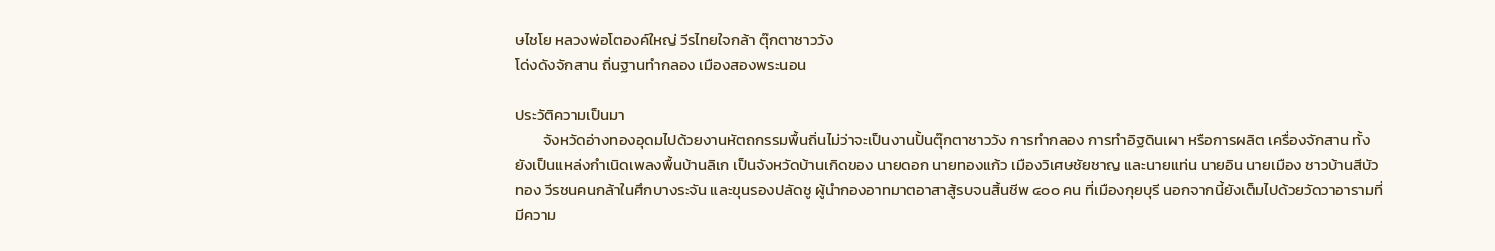ษไชโย หลวงพ่อโตองค์ใหญ่ วีรไทยใจกล้า ตุ๊กตาชาววัง
โด่งดังจักสาน ถิ่นฐานทำกลอง เมืองสองพระนอน

ประวัติความเป็นมา
        จังหวัดอ่างทองอุดมไปด้วยงานหัตถกรรมพื้นถิ่นไม่ว่าจะเป็นงานปั้นตุ๊กตาชาววัง การทำกลอง การทำอิฐดินเผา หรือการผลิต เครื่องจักสาน ทั้งยังเป็นแหล่งกำเนิดเพลงพื้นบ้านลิเก เป็นจังหวัดบ้านเกิดของ นายดอก นายทองแก้ว เมืองวิเศษชัยชาญ และนายแท่น นายอิน นายเมือง ชาวบ้านสีบัวทอง วีรชนคนกล้าในศึกบางระจัน และขุนรองปลัดชู ผู้นำกองอาทมาตอาสาสู้รบจนสิ้นชีพ ๔๐๐ คน ที่เมืองกุยบุรี นอกจากนี้ยังเต็มไปด้วยวัดวาอารามที่มีความ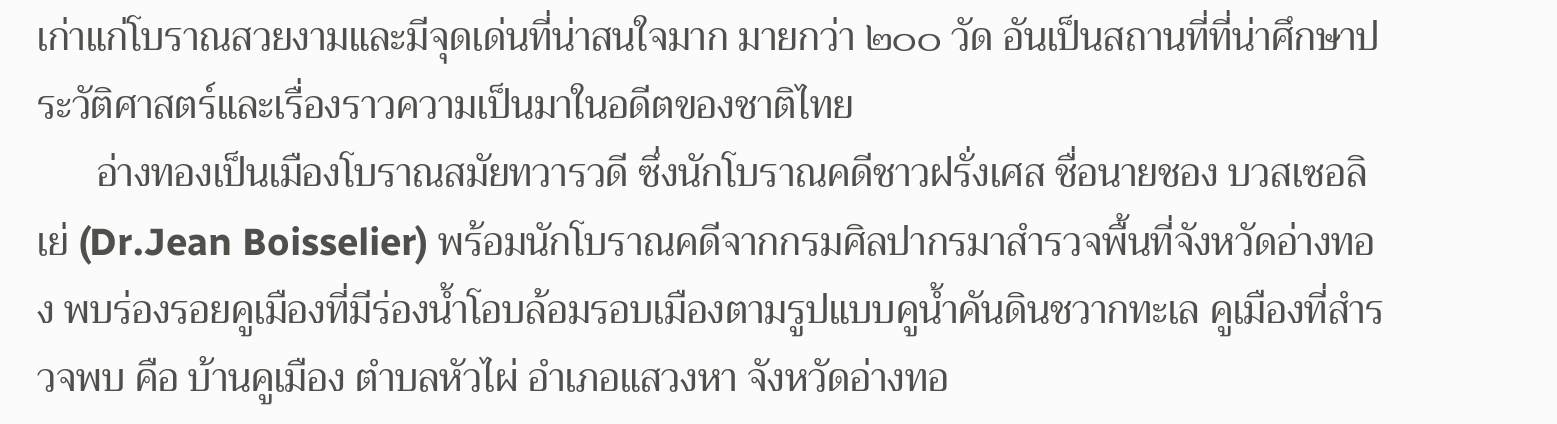เก่าแก่โบราณสวยงามและมีจุดเด่นที่น่าสนใจมาก มายกว่า ๒๐๐ วัด อันเป็นสถานที่ที่น่าศึกษาประวัติศาสตร์และเรื่องราวความเป็นมาในอดีตของชาติไทย
      อ่างทองเป็นเมืองโบราณสมัยทวารวดี ซึ่งนักโบราณคดีชาวฝรั่งเศส ชื่อนายชอง บวสเซอลิเย่ (Dr.Jean Boisselier) พร้อมนักโบราณคดีจากกรมศิลปากรมาสำรวจพื้นที่จังหวัดอ่างทอง พบร่องรอยคูเมืองที่มีร่องน้ำโอบล้อมรอบเมืองตามรูปแบบคูน้ำคันดินชวากทะเล คูเมืองที่สำรวจพบ คือ บ้านคูเมือง ตำบลหัวไผ่ อำเภอแสวงหา จังหวัดอ่างทอ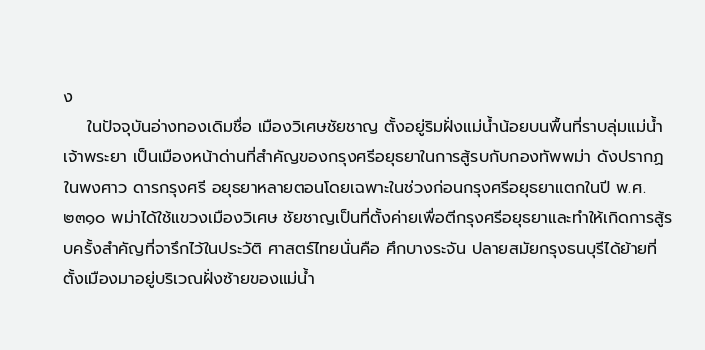ง
    ในปัจจุบันอ่างทองเดิมชื่อ เมืองวิเศษชัยชาญ ตั้งอยู่ริมฝั่งแม่น้ำน้อยบนพื้นที่ราบลุ่มแม่น้ำเจ้าพระยา เป็นเมืองหน้าด่านที่สำคัญของกรุงศรีอยุธยาในการสู้รบกับกองทัพพม่า ดังปรากฏในพงศาว ดารกรุงศรี อยุธยาหลายตอนโดยเฉพาะในช่วงก่อนกรุงศรีอยุธยาแตกในปี พ.ศ. ๒๓๑๐ พม่าได้ใช้แขวงเมืองวิเศษ ชัยชาญเป็นที่ตั้งค่ายเพื่อตีกรุงศรีอยุธยาและทำให้เกิดการสู้รบครั้งสำคัญที่จารึกไว้ในประวัติ ศาสตร์ไทยนั่นคือ ศึกบางระจัน ปลายสมัยกรุงธนบุรีได้ย้ายที่ตั้งเมืองมาอยู่บริเวณฝั่งซ้ายของแม่น้ำ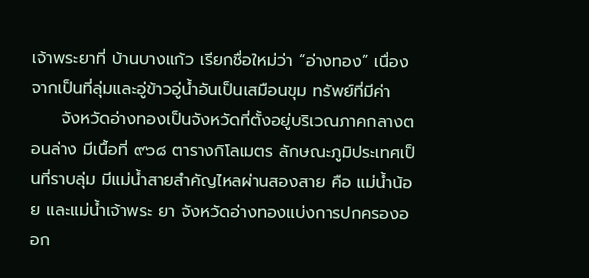เจ้าพระยาที่ บ้านบางแก้ว เรียกชื่อใหม่ว่า “อ่างทอง” เนื่องจากเป็นที่ลุ่มและอู่ข้าวอู่น้ำอันเป็นเสมือนขุม ทรัพย์ที่มีค่า
     จังหวัดอ่างทองเป็นจังหวัดที่ตั้งอยู่บริเวณภาคกลางตอนล่าง มีเนื้อที่ ๙๖๘ ตารางกิโลเมตร ลักษณะภูมิประเทศเป็นที่ราบลุ่ม มีแม่น้ำสายสำคัญไหลผ่านสองสาย คือ แม่น้ำน้อย และแม่น้ำเจ้าพระ ยา จังหวัดอ่างทองแบ่งการปกครองออก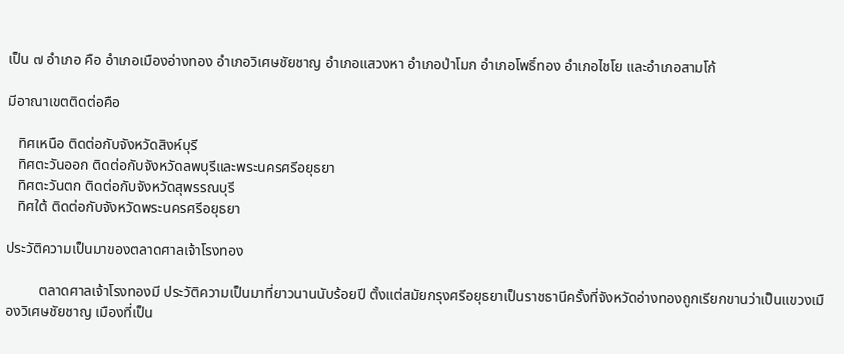เป็น ๗ อำเภอ คือ อำเภอเมืองอ่างทอง อำเภอวิเศษชัยชาญ อำเภอแสวงหา อำเภอป่าโมก อำเภอโพธิ์ทอง อำเภอไชโย และอำเภอสามโก้

มีอาณาเขตติดต่อคือ

   ทิศเหนือ ติดต่อกับจังหวัดสิงห์บุรี
   ทิศตะวันออก ติดต่อกับจังหวัดลพบุรีและพระนครศรีอยุธยา
   ทิศตะวันตก ติดต่อกับจังหวัดสุพรรณบุรี
   ทิศใต้ ติดต่อกับจังหวัดพระนครศรีอยุธยา

ประวัติความเป็นมาของตลาดศาลเจ้าโรงทอง

         ตลาดศาลเจ้าโรงทองมี ประวัติความเป็นมาที่ยาวนานนับร้อยปี ตั้งแต่สมัยกรุงศรีอยุธยาเป็นราชธานีครั้งที่จังหวัดอ่างทองถูกเรียกขานว่าเป็นแขวงเมืองวิเศษชัยชาญ เมืองที่เป็น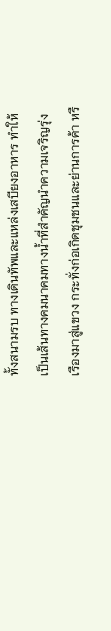ทั้งสนามรบ ทางเดินทัพและแหล่งเสบียงอาหาร ทำให้เป็นเส้นทางคมนาคมทางน้ำที่สำคัญนำความเจริญรุ่งเรืองมาสู่แขวง กระทั่งก่อเกิดชุมชนและย่านการค้า หรื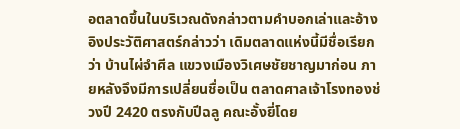อตลาดขึ้นในบริเวณดังกล่าวตามคำบอกเล่าและอ้างอิงประวัติศาสตร์กล่าวว่า เดิมตลาดแห่งนี้มีชื่อเรียกว่า บ้านไผ่จำศีล แขวงเมืองวิเศษชัยชาญมาก่อน ภายหลังจึงมีการเปลี่ยนชื่อเป็น ตลาดศาลเจ้าโรงทองช่วงปี 2420 ตรงกับปีฉลู คณะอั้งยี่โดย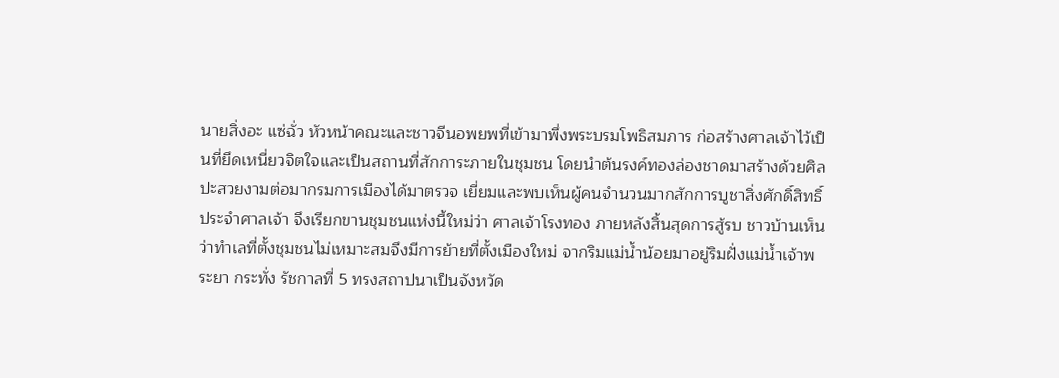นายสิ่งอะ แซ่ฉั่ว หัวหน้าคณะและชาวจีนอพยพที่เข้ามาพึ่งพระบรมโพธิสมภาร ก่อสร้างศาลเจ้าไว้เป็นที่ยึดเหนี่ยวจิตใจและเป็นสถานที่สักการะภายในชุมชน โดยนำต้นรงค์ทองล่องชาดมาสร้างด้วยศิลปะสวยงามต่อมากรมการเมืองได้มาตรวจ เยี่ยมและพบเห็นผู้คนจำนวนมากสักการบูชาสิ่งศักดิ์สิทธิ์ประจำศาลเจ้า จึงเรียกขานชุมชนแห่งนี้ใหม่ว่า ศาลเจ้าโรงทอง ภายหลังสิ้นสุดการสู้รบ ชาวบ้านเห็นว่าทำเลที่ตั้งชุมชนไม่เหมาะสมจึงมีการย้ายที่ตั้งเมืองใหม่ จากริมแม่น้ำน้อยมาอยู่ริมฝั่งแม่น้ำเจ้าพระยา กระทั่ง รัชกาลที่ 5 ทรงสถาปนาเป็นจังหวัด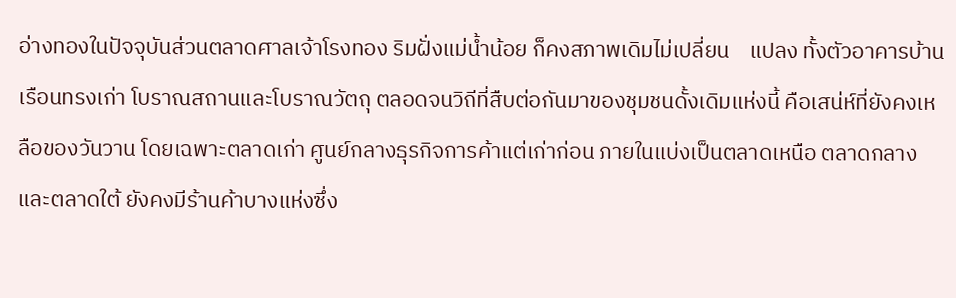อ่างทองในปัจจุบันส่วนตลาดศาลเจ้าโรงทอง ริมฝั่งแม่น้ำน้อย ก็คงสภาพเดิมไม่เปลี่ยน    แปลง ทั้งตัวอาคารบ้านเรือนทรงเก่า โบราณสถานและโบราณวัตถุ ตลอดจนวิถีที่สืบต่อกันมาของชุมชนดั้งเดิมแห่งนี้ คือเสน่ห์ที่ยังคงเหลือของวันวาน โดยเฉพาะตลาดเก่า ศูนย์กลางธุรกิจการค้าแต่เก่าก่อน ภายในแบ่งเป็นตลาดเหนือ ตลาดกลาง และตลาดใต้ ยังคงมีร้านค้าบางแห่งซึ่ง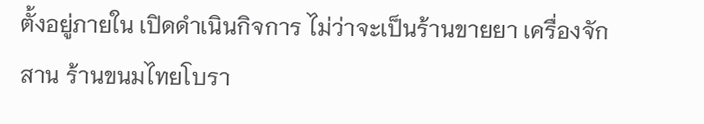ตั้งอยู่ภายใน เปิดดำเนินกิจการ ไม่ว่าจะเป็นร้านขายยา เครื่องจักสาน ร้านขนมไทยโบรา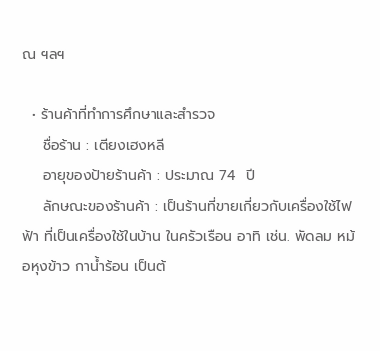ณ ฯลฯ

  • ร้านค้าที่ทำการศึกษาและสำรวจ
    ชื่อร้าน : เตียงเฮงหลี
    อายุของป้ายร้านค้า : ประมาณ 74  ปี
    ลักษณะของร้านค้า : เป็นร้านที่ขายเกี่ยวกับเครื่องใช้ไฟฟ้า ที่เป็นเครื่องใช้ในบ้าน ในครัวเรือน อาทิ เช่น. พัดลม หม้อหุงข้าว กาน้ำร้อน เป็นต้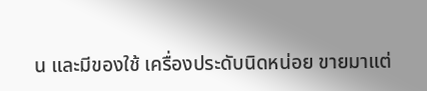น และมีของใช้ เครื่องประดับนิดหน่อย ขายมาแต่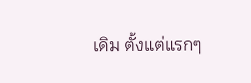เดิม ตั้งแต่แรกๆ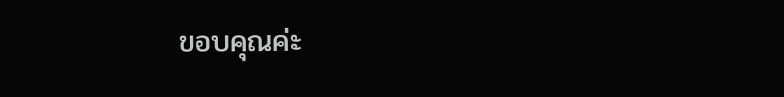ขอบคุณค่ะ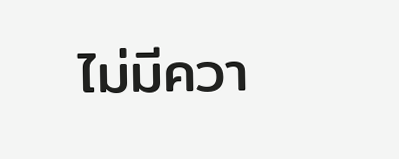ไม่มีควา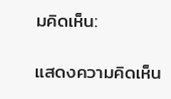มคิดเห็น:

แสดงความคิดเห็น